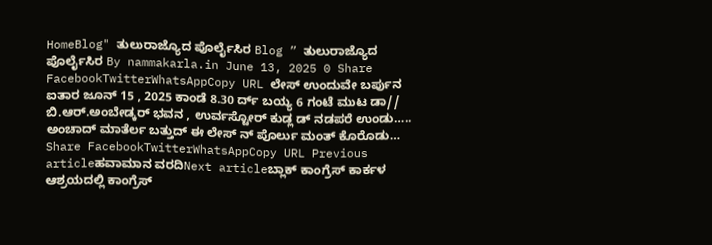HomeBlog" ತುಲುರಾಜ್ಯೊದ ಪೊರ್ಲೈಸಿರ Blog ” ತುಲುರಾಜ್ಯೊದ ಪೊರ್ಲೈಸಿರ By nammakarla.in June 13, 2025 0 Share FacebookTwitterWhatsAppCopy URL ಲೇಸ್ ಉಂದುವೇ ಬರ್ಪುನ ಐತಾರ ಜೂನ್ 15 , 2025 ಕಾಂಡೆ 8.30 ರ್ದ್ ಬಯ್ಯ 6 ಗಂಟೆ ಮುಟ ಡಾ// ಬಿ.ಆರ್.ಅಂಬೇಡ್ಕರ್ ಭವನ , ಉರ್ವಸ್ಟೋರ್ ಕುಡ್ಲ ಡ್ ನಡಪರೆ ಉಂಡು….. ಅಂಚಾದ್ ಮಾತೆರ್ಲ ಬತ್ತುದ್ ಈ ಲೇಸ್ ನ್ ಪೊರ್ಲು ಮಂತ್ ಕೊರೊಡು… Share FacebookTwitterWhatsAppCopy URL Previous articleಹವಾಮಾನ ವರದಿNext articleಬ್ಲಾಕ್ ಕಾಂಗ್ರೆಸ್ ಕಾರ್ಕಳ ಆಶ್ರಯದಲ್ಲಿ ಕಾಂಗ್ರೆಸ್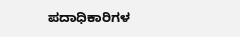ಪದಾಧಿಕಾರಿಗಳ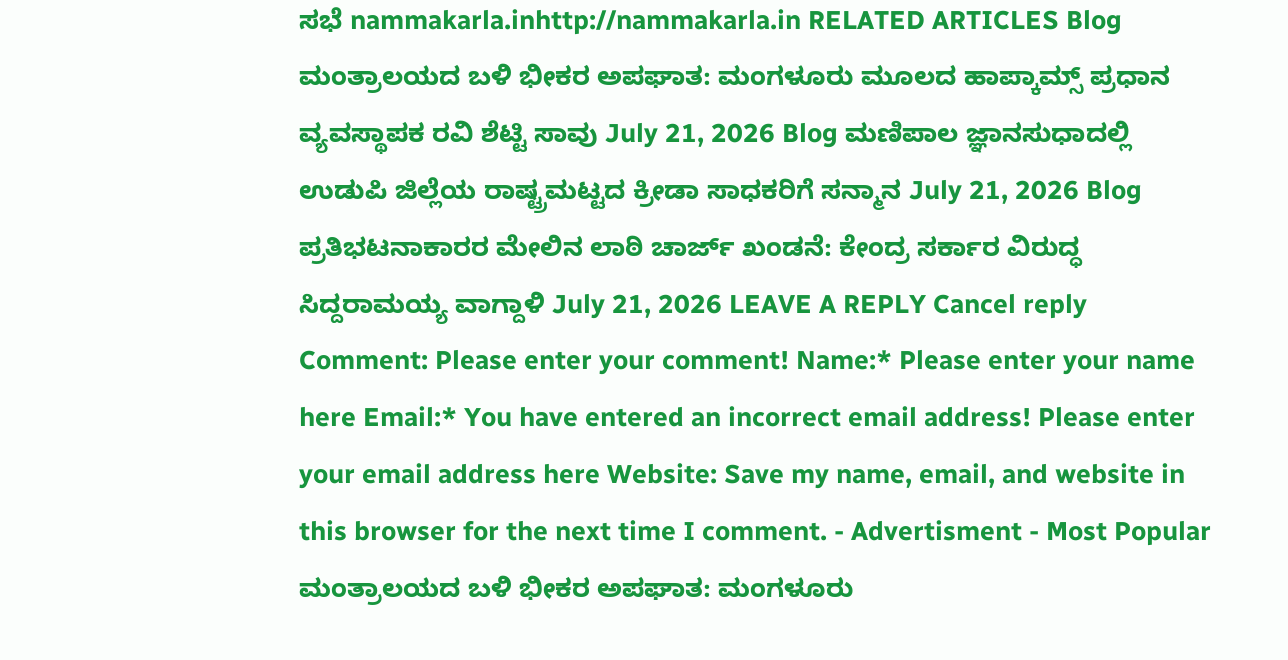ಸಭೆ nammakarla.inhttp://nammakarla.in RELATED ARTICLES Blog ಮಂತ್ರಾಲಯದ ಬಳಿ ಭೀಕರ ಅಪಘಾತ: ಮಂಗಳೂರು ಮೂಲದ ಹಾಪ್ಕಾಮ್ಸ್ ಪ್ರಧಾನ ವ್ಯವಸ್ಥಾಪಕ ರವಿ ಶೆಟ್ಟಿ ಸಾವು July 21, 2026 Blog ಮಣಿಪಾಲ ಜ್ಞಾನಸುಧಾದಲ್ಲಿ ಉಡುಪಿ ಜಿಲ್ಲೆಯ ರಾಷ್ಟ್ರಮಟ್ಟದ ಕ್ರೀಡಾ ಸಾಧಕರಿಗೆ ಸನ್ಮಾನ July 21, 2026 Blog ಪ್ರತಿಭಟನಾಕಾರರ ಮೇಲಿನ ಲಾಠಿ ಚಾರ್ಜ್ ಖಂಡನೆ: ಕೇಂದ್ರ ಸರ್ಕಾರ ವಿರುದ್ಧ ಸಿದ್ದರಾಮಯ್ಯ ವಾಗ್ದಾಳಿ July 21, 2026 LEAVE A REPLY Cancel reply Comment: Please enter your comment! Name:* Please enter your name here Email:* You have entered an incorrect email address! Please enter your email address here Website: Save my name, email, and website in this browser for the next time I comment. - Advertisment - Most Popular ಮಂತ್ರಾಲಯದ ಬಳಿ ಭೀಕರ ಅಪಘಾತ: ಮಂಗಳೂರು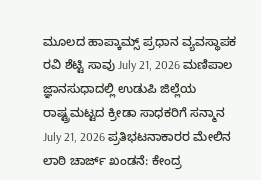ಮೂಲದ ಹಾಪ್ಕಾಮ್ಸ್ ಪ್ರಧಾನ ವ್ಯವಸ್ಥಾಪಕ ರವಿ ಶೆಟ್ಟಿ ಸಾವು July 21, 2026 ಮಣಿಪಾಲ ಜ್ಞಾನಸುಧಾದಲ್ಲಿ ಉಡುಪಿ ಜಿಲ್ಲೆಯ ರಾಷ್ಟ್ರಮಟ್ಟದ ಕ್ರೀಡಾ ಸಾಧಕರಿಗೆ ಸನ್ಮಾನ July 21, 2026 ಪ್ರತಿಭಟನಾಕಾರರ ಮೇಲಿನ ಲಾಠಿ ಚಾರ್ಜ್ ಖಂಡನೆ: ಕೇಂದ್ರ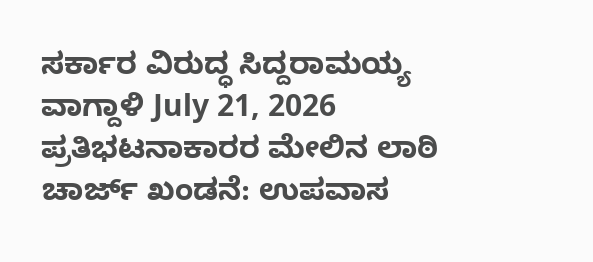ಸರ್ಕಾರ ವಿರುದ್ಧ ಸಿದ್ದರಾಮಯ್ಯ ವಾಗ್ದಾಳಿ July 21, 2026 ಪ್ರತಿಭಟನಾಕಾರರ ಮೇಲಿನ ಲಾಠಿ ಚಾರ್ಜ್ ಖಂಡನೆ: ಉಪವಾಸ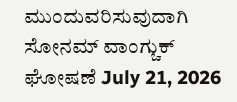ಮುಂದುವರಿಸುವುದಾಗಿ ಸೋನಮ್ ವಾಂಗ್ಚುಕ್ ಘೋಷಣೆ July 21, 2026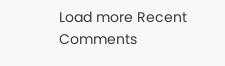Load more Recent Comments